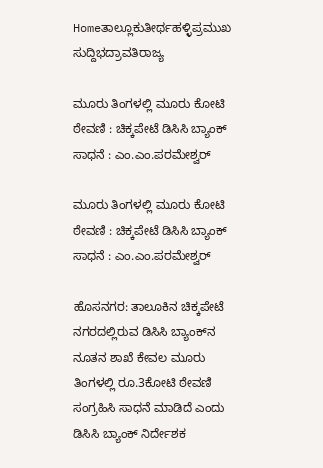Homeತಾಲ್ಲೂಕುತೀರ್ಥಹಳ್ಳಿಪ್ರಮುಖ ಸುದ್ದಿಭದ್ರಾವತಿರಾಜ್ಯ

ಮೂರು ತಿಂಗಳಲ್ಲಿ ಮೂರು ಕೋಟಿ ಠೇವಣಿ : ಚಿಕ್ಕಪೇಟೆ ಡಿಸಿಸಿ ಬ್ಯಾಂಕ್ ಸಾಧನೆ : ಎಂ.ಎಂ.ಪರಮೇಶ್ವರ್

ಮೂರು ತಿಂಗಳಲ್ಲಿ ಮೂರು ಕೋಟಿ ಠೇವಣಿ : ಚಿಕ್ಕಪೇಟೆ ಡಿಸಿಸಿ ಬ್ಯಾಂಕ್ ಸಾಧನೆ : ಎಂ.ಎಂ.ಪರಮೇಶ್ವರ್

ಹೊಸನಗರ: ತಾಲೂಕಿನ ಚಿಕ್ಕಪೇಟೆ ನಗರದಲ್ಲಿರುವ ಡಿಸಿಸಿ ಬ್ಯಾಂಕ್‌ನ ನೂತನ ಶಾಖೆ ಕೇವಲ ಮೂರು ತಿಂಗಳಲ್ಲಿ ರೂ.3ಕೋಟಿ ಠೇವಣಿ ಸಂಗ್ರಹಿಸಿ ಸಾಧನೆ ಮಾಡಿದೆ ಎಂದು ಡಿಸಿಸಿ ಬ್ಯಾಂಕ್ ನಿರ್ದೇಶಕ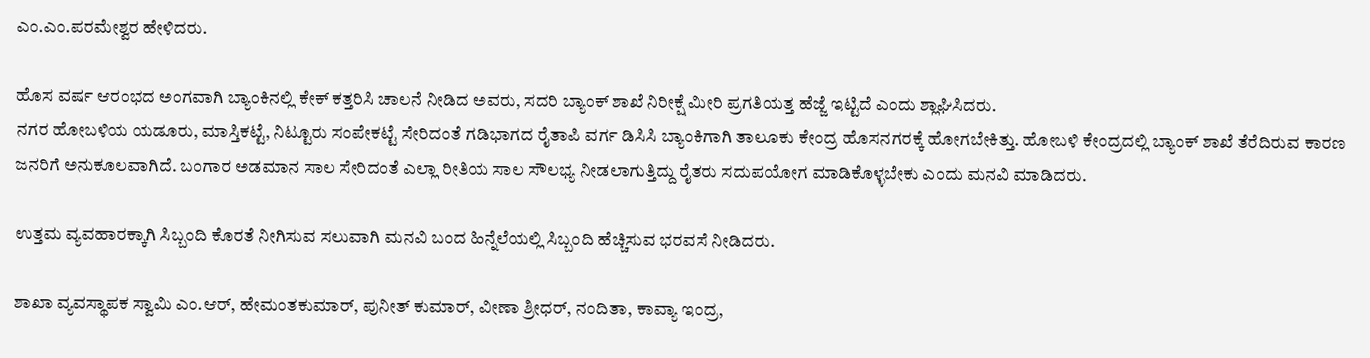ಎಂ.ಎಂ.ಪರಮೇಶ್ವರ ಹೇಳಿದರು.

ಹೊಸ ವರ್ಷ ಆರಂಭದ ಅಂಗವಾಗಿ ಬ್ಯಾಂಕಿನಲ್ಲಿ ಕೇಕ್ ಕತ್ತರಿಸಿ ಚಾಲನೆ ನೀಡಿದ ಅವರು, ಸದರಿ ಬ್ಯಾಂಕ್ ಶಾಖೆ ನಿರೀಕ್ಷೆ ಮೀರಿ ಪ್ರಗತಿಯತ್ತ ಹೆಜ್ಜೆ ಇಟ್ಟಿದೆ ಎಂದು ಶ್ಲಾಘಿಸಿದರು.
ನಗರ ಹೋಬಳಿಯ ಯಡೂರು, ಮಾಸ್ತಿಕಟ್ಟೆ, ನಿಟ್ಟೂರು ಸಂಪೇಕಟ್ಟೆ ಸೇರಿದಂತೆ ಗಡಿಭಾಗದ ರೈತಾಪಿ ವರ್ಗ ಡಿಸಿಸಿ ಬ್ಯಾಂಕಿಗಾಗಿ ತಾಲೂಕು ಕೇಂದ್ರ ಹೊಸನಗರಕ್ಕೆ ಹೋಗಬೇಕಿತ್ತು. ಹೋಬಳಿ ಕೇಂದ್ರದಲ್ಲಿ ಬ್ಯಾಂಕ್ ಶಾಖೆ ತೆರೆದಿರುವ ಕಾರಣ ಜನರಿಗೆ ಅನುಕೂಲವಾಗಿದೆ. ಬಂಗಾರ ಅಡಮಾನ ಸಾಲ ಸೇರಿದಂತೆ ಎಲ್ಲಾ ರೀತಿಯ ಸಾಲ ಸೌಲಭ್ಯ ನೀಡಲಾಗುತ್ತಿದ್ದು ರೈತರು ಸದುಪಯೋಗ ಮಾಡಿಕೊಳ್ಳಬೇಕು ಎಂದು ಮನವಿ ಮಾಡಿದರು.

ಉತ್ತಮ ವ್ಯವಹಾರಕ್ಕಾಗಿ ಸಿಬ್ಬಂದಿ ಕೊರತೆ ನೀಗಿಸುವ ಸಲುವಾಗಿ ಮನವಿ ಬಂದ ಹಿನ್ನೆಲೆಯಲ್ಲಿ ಸಿಬ್ಬಂದಿ ಹೆಚ್ಚಿಸುವ ಭರವಸೆ ನೀಡಿದರು.

ಶಾಖಾ ವ್ಯವಸ್ಥಾಪಕ ಸ್ವಾಮಿ ಎಂ.ಆರ್, ಹೇಮಂತಕುಮಾರ್, ಪುನೀತ್ ಕುಮಾರ್, ವೀಣಾ ಶ್ರೀಧರ್, ನಂದಿತಾ, ಕಾವ್ಯಾ ಇಂದ್ರ,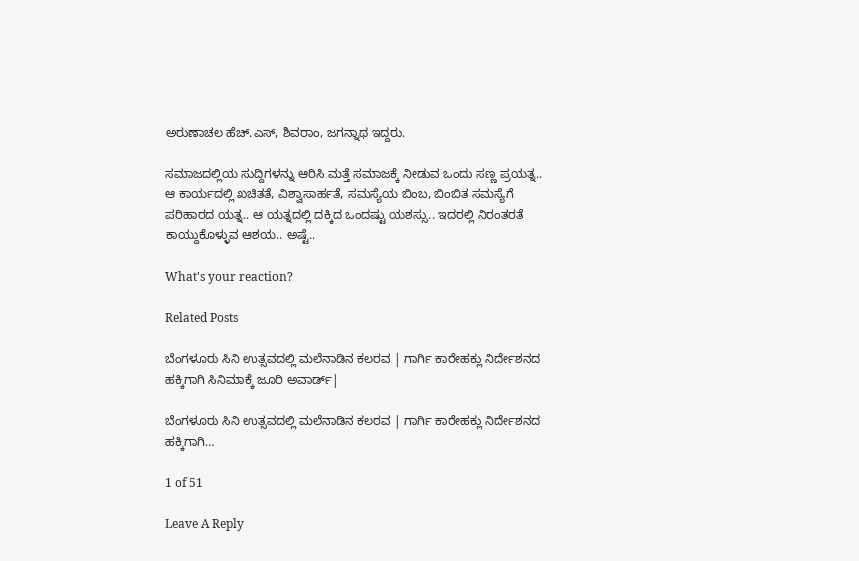ಅರುಣಾಚಲ ಹೆಚ್.ಎಸ್, ಶಿವರಾಂ, ಜಗನ್ನಾಥ ಇದ್ದರು.

ಸಮಾಜದಲ್ಲಿಯ ಸುದ್ದಿಗಳನ್ನು ಆರಿಸಿ ಮತ್ತೆ ಸಮಾಜಕ್ಕೆ ನೀಡುವ ಒಂದು ಸಣ್ಣ ಪ್ರಯತ್ನ.. ಆ ಕಾರ್ಯದಲ್ಲಿ ಖಚಿತತೆ, ವಿಶ್ವಾಸಾರ್ಹತೆ, ಸಮಸ್ಯೆಯ ಬಿಂಬ, ಬಿಂಬಿತ ಸಮಸ್ಯೆಗೆ ಪರಿಹಾರದ ಯತ್ನ.. ಆ ಯತ್ನದಲ್ಲಿ ದಕ್ಕಿದ ಒಂದಷ್ಟು ಯಶಸ್ಸು.. ಇದರಲ್ಲಿ‌ ನಿರಂತರತೆ ಕಾಯ್ದುಕೊಳ್ಳುವ ಆಶಯ.. ಅಷ್ಟೆ..

What's your reaction?

Related Posts

ಬೆಂಗಳೂರು ಸಿನಿ ಉತ್ಸವದಲ್ಲಿ ಮಲೆನಾಡಿನ ಕಲರವ | ಗಾರ್ಗಿ ಕಾರೇಹಕ್ಲು ನಿರ್ದೇಶನದ ಹಕ್ಕಿಗಾಗಿ ಸಿನಿಮಾಕ್ಕೆ ಜೂರಿ ಅವಾರ್ಡ್|

ಬೆಂಗಳೂರು ಸಿನಿ ಉತ್ಸವದಲ್ಲಿ ಮಲೆನಾಡಿನ ಕಲರವ | ಗಾರ್ಗಿ ಕಾರೇಹಕ್ಲು ನಿರ್ದೇಶನದ ಹಕ್ಕಿಗಾಗಿ…

1 of 51

Leave A Reply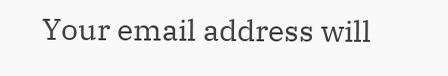Your email address will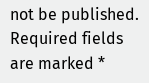not be published. Required fields are marked *